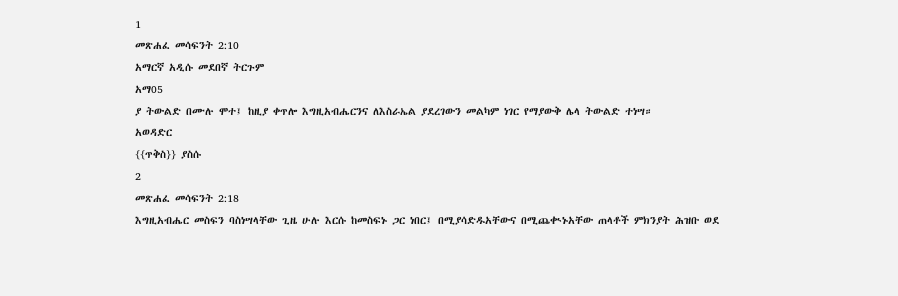1
መጽሐፈ መሳፍንት 2:10
አማርኛ አዲሱ መደበኛ ትርጉም
አማ05
ያ ትውልድ በሙሉ ሞተ፤ ከዚያ ቀጥሎ እግዚአብሔርንና ለእስራኤል ያደረገውን መልካም ነገር የማያውቅ ሌላ ትውልድ ተነሣ።
አወዳድር
{{ጥቅስ}} ያስሱ
2
መጽሐፈ መሳፍንት 2:18
እግዚአብሔር መስፍን ባስነሣላቸው ጊዜ ሁሉ እርሱ ከመስፍኑ ጋር ነበር፤ በሚያሳድዱአቸውና በሚጨቊኑአቸው ጠላቶች ምክንያት ሕዝቡ ወደ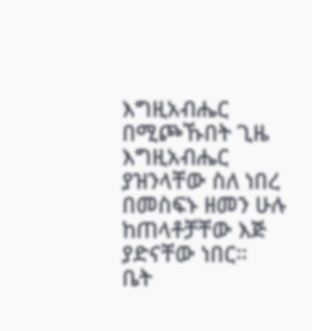እግዚአብሔር በሚጮኹበት ጊዜ እግዚአብሔር ያዝንላቸው ስለ ነበረ በመስፍኑ ዘመን ሁሉ ከጠላቶቻቸው እጅ ያድናቸው ነበር።
ቤት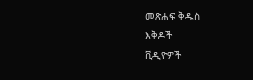መጽሐፍ ቅዱስ
እቅዶች
ቪዲዮዎች